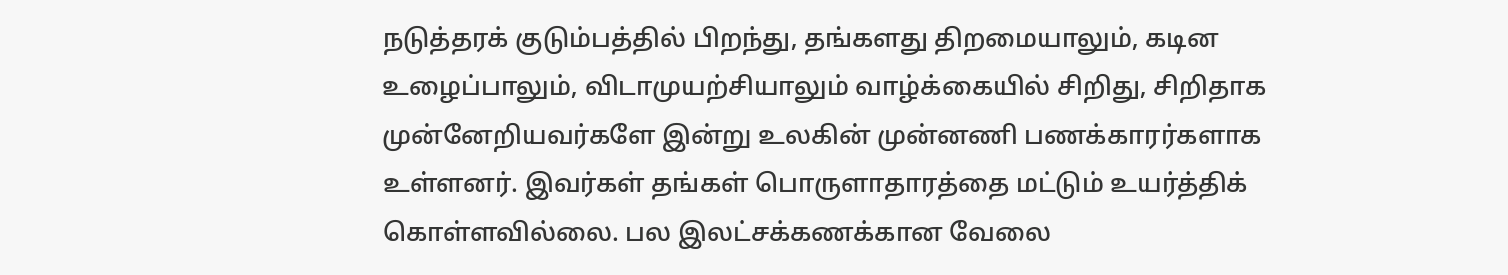நடுத்தரக் குடும்பத்தில் பிறந்து, தங்களது திறமையாலும், கடின உழைப்பாலும், விடாமுயற்சியாலும் வாழ்க்கையில் சிறிது, சிறிதாக முன்னேறியவர்களே இன்று உலகின் முன்னணி பணக்காரர்களாக உள்ளனர். இவர்கள் தங்கள் பொருளாதாரத்தை மட்டும் உயர்த்திக் கொள்ளவில்லை. பல இலட்சக்கணக்கான வேலை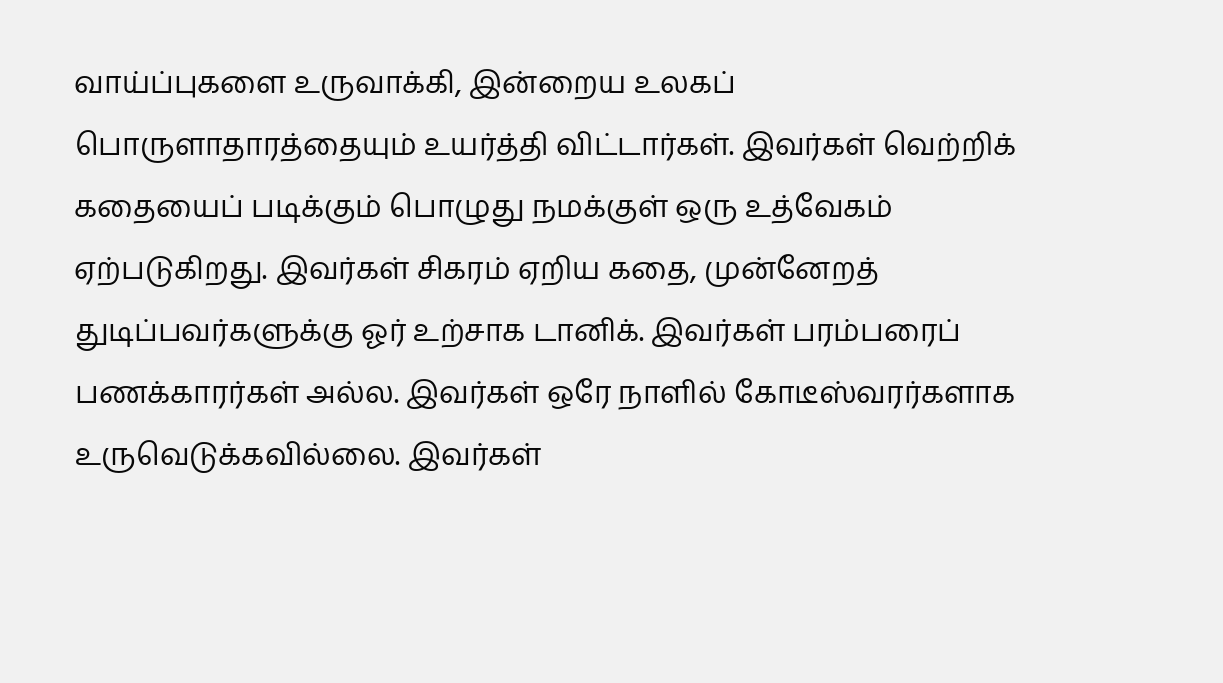வாய்ப்புகளை உருவாக்கி, இன்றைய உலகப் பொருளாதாரத்தையும் உயர்த்தி விட்டார்கள். இவர்கள் வெற்றிக் கதையைப் படிக்கும் பொழுது நமக்குள் ஒரு உத்வேகம் ஏற்படுகிறது. இவர்கள் சிகரம் ஏறிய கதை, முன்னேறத் துடிப்பவர்களுக்கு ஓர் உற்சாக டானிக். இவர்கள் பரம்பரைப் பணக்காரர்கள் அல்ல. இவர்கள் ஒரே நாளில் கோடீஸ்வரர்களாக உருவெடுக்கவில்லை. இவர்கள்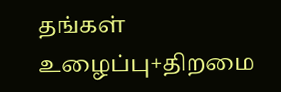தங்கள் உழைப்பு+திறமை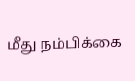மீது நம்பிக்கை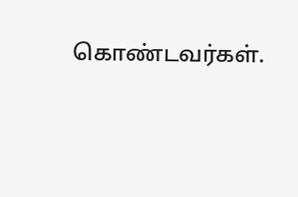கொண்டவர்கள்.